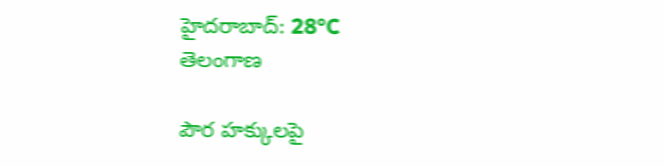హైదరాబాద్: 28°C
తెలంగాణ

పౌర హక్కులపై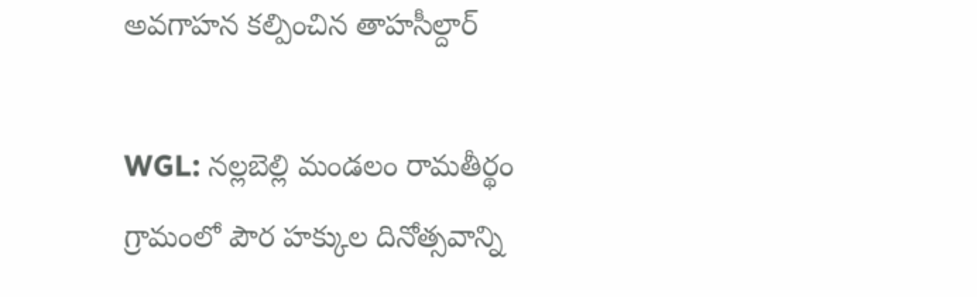అవగాహన కల్పించిన తాహసీల్దార్

WGL: నల్లబెల్లి మండలం రామతీర్థం గ్రామంలో పౌర హక్కుల దినోత్సవాన్ని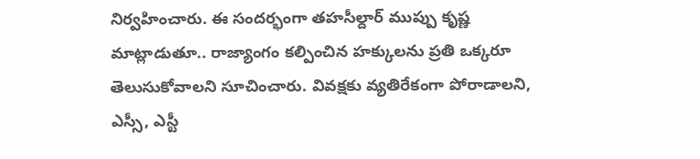నిర్వహించారు. ఈ సందర్భంగా తహసీల్దార్ ముప్పు కృష్ణ మాట్లాడుతూ.. రాజ్యాంగం కల్పించిన హక్కులను ప్రతి ఒక్కరూ తెలుసుకోవాలని సూచించారు. వివక్షకు వ్యతిరేకంగా పోరాడాలని, ఎస్సీ, ఎస్టీ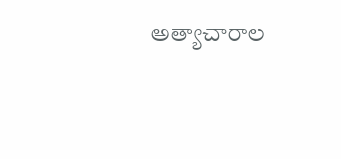అత్యాచారాల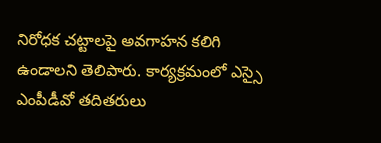నిరోధక చట్టాలపై అవగాహన కలిగి ఉండాలని తెలిపారు. కార్యక్రమంలో ఎస్సై ఎంపీడీవో తదితరులు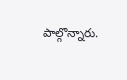పాల్గొన్నారు.